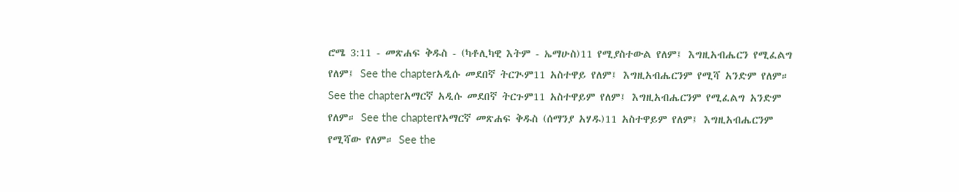ሮሜ 3:11 - መጽሐፍ ቅዱስ - (ካቶሊካዊ እትም - ኤማሁስ)11 የሚያስተውል የለም፤ እግዚአብሔርን የሚፈልግ የለም፤ See the chapterአዲሱ መደበኛ ትርጒም11 አስተዋይ የለም፤ እግዚአብሔርንም የሚሻ አንድም የለም። See the chapterአማርኛ አዲሱ መደበኛ ትርጉም11 አስተዋይም የለም፤ እግዚአብሔርንም የሚፈልግ አንድም የለም። See the chapterየአማርኛ መጽሐፍ ቅዱስ (ሰማንያ አሃዱ)11 አስተዋይም የለም፤ እግዚአብሔርንም የሚሻው የለም። See the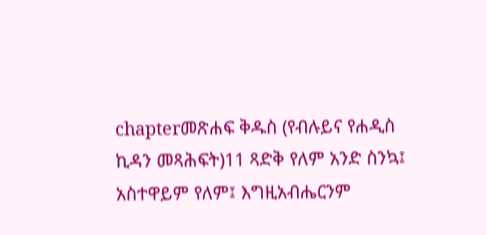chapterመጽሐፍ ቅዱስ (የብሉይና የሐዲስ ኪዳን መጻሕፍት)11 ጻድቅ የለም አንድ ስንኳ፤ አስተዋይም የለም፤ እግዚአብሔርንም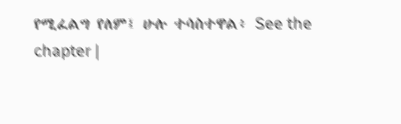የሚፈልግ የለም፤ ሁሉ ተሳስተዋል፥ See the chapter |